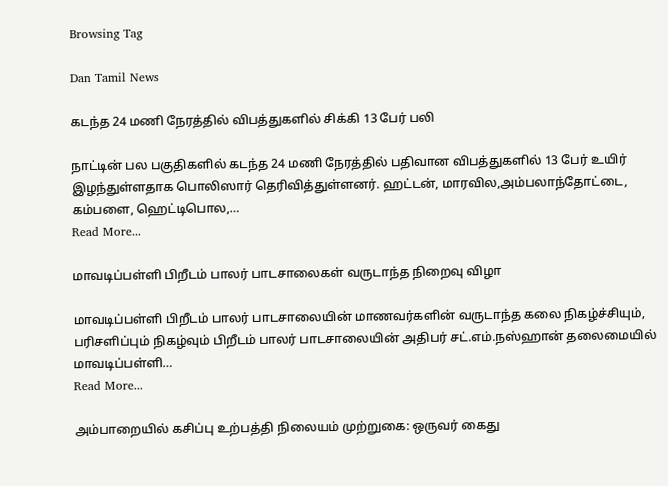Browsing Tag

Dan Tamil News

கடந்த 24 மணி நேரத்தில் விபத்துகளில் சிக்கி 13 பேர் பலி

நாட்டின் பல பகுதிகளில் கடந்த 24 மணி நேரத்தில் பதிவான விபத்துகளில் 13 பேர் உயிர் இழந்துள்ளதாக பொலிஸார் தெரிவித்துள்ளனர். ஹட்டன், மாரவில,அம்பலாந்தோட்டை, கம்பளை, ஹெட்டிபொல,…
Read More...

மாவடிப்பள்ளி பிறீடம் பாலர் பாடசாலைகள் வருடாந்த நிறைவு விழா

மாவடிப்பள்ளி பிறீடம் பாலர் பாடசாலையின் மாணவர்களின் வருடாந்த கலை நிகழ்ச்சியும், பரிசளிப்பும் நிகழ்வும் பிறீடம் பாலர் பாடசாலையின் அதிபர் சட்.எம்.நஸ்ஹான் தலைமையில் மாவடிப்பள்ளி…
Read More...

அம்பாறையில் கசிப்பு உற்பத்தி நிலையம் முற்றுகை: ஒருவர் கைது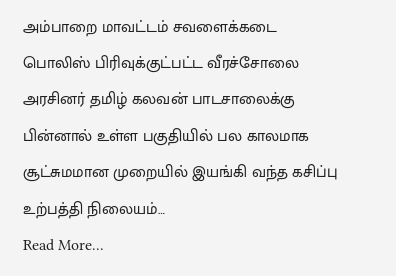அம்பாறை மாவட்டம் சவளைக்கடை பொலிஸ் பிரிவுக்குட்பட்ட வீரச்சோலை அரசினர் தமிழ் கலவன் பாடசாலைக்கு பின்னால் உள்ள பகுதியில் பல காலமாக சூட்சுமமான முறையில் இயங்கி வந்த கசிப்பு உற்பத்தி நிலையம்…
Read More...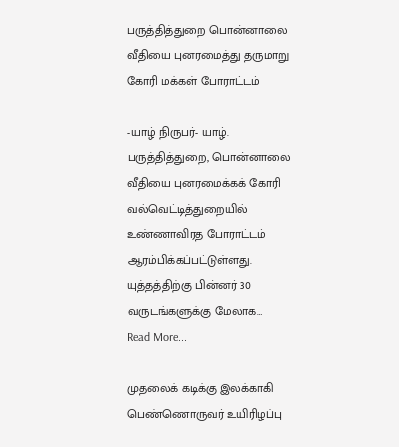பருத்தித்துறை பொன்னாலை வீதியை புனரமைத்து தருமாறு கோரி மக்கள் போராட்டம்

-யாழ் நிருபர்- யாழ். பருத்தித்துறை, பொன்னாலை வீதியை புனரமைக்கக் கோரி வல்வெட்டித்துறையில் உண்ணாவிரத போராட்டம் ஆரம்பிக்கப்பட்டுள்ளது. யுத்தத்திற்கு பின்னர் 30 வருடங்களுக்கு மேலாக…
Read More...

முதலைக் கடிக்கு இலக்காகி பெண்ணொருவர் உயிரிழப்பு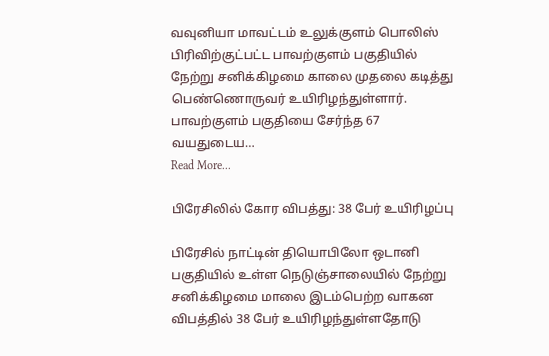வவுனியா மாவட்டம் உலுக்குளம் பொலிஸ் பிரிவிற்குட்பட்ட பாவற்குளம் பகுதியில் நேற்று சனிக்கிழமை காலை முதலை கடித்து பெண்ணொருவர் உயிரிழந்துள்ளார். பாவற்குளம் பகுதியை சேர்ந்த 67 வயதுடைய…
Read More...

பிரேசிலில் கோர விபத்து: 38 பேர் உயிரிழப்பு

பிரேசில் நாட்டின் தியொபிலோ ஒடானி பகுதியில் உள்ள நெடுஞ்சாலையில் நேற்று சனிக்கிழமை மாலை இடம்பெற்ற வாகன விபத்தில் 38 பேர் உயிரிழந்துள்ளதோடு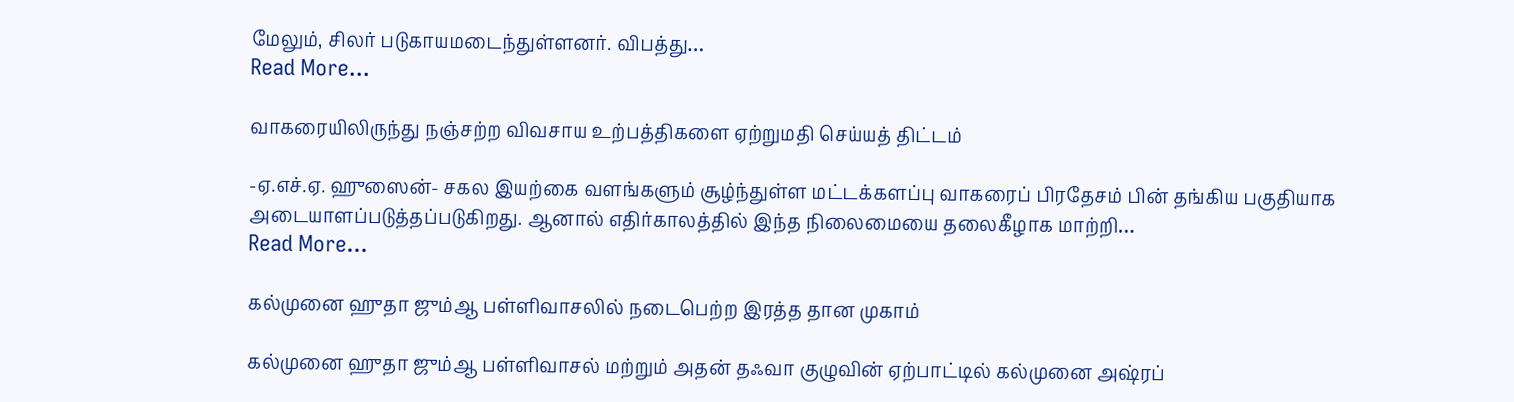மேலும், சிலர் படுகாயமடைந்துள்ளனர். விபத்து…
Read More...

வாகரையிலிருந்து நஞ்சற்ற விவசாய உற்பத்திகளை ஏற்றுமதி செய்யத் திட்டம்

-ஏ.எச்.ஏ. ஹுஸைன்- சகல இயற்கை வளங்களும் சூழ்ந்துள்ள மட்டக்களப்பு வாகரைப் பிரதேசம் பின் தங்கிய பகுதியாக அடையாளப்படுத்தப்படுகிறது. ஆனால் எதிர்காலத்தில் இந்த நிலைமையை தலைகீழாக மாற்றி…
Read More...

கல்முனை ஹுதா ஜும்ஆ பள்ளிவாசலில் நடைபெற்ற இரத்த தான முகாம்

கல்முனை ஹுதா ஜும்ஆ பள்ளிவாசல் மற்றும் அதன் தஃவா குழுவின் ஏற்பாட்டில் கல்முனை அஷ்ரப்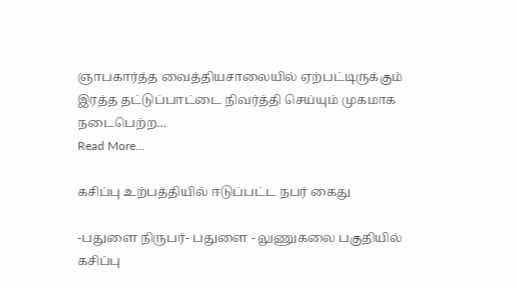ஞாபகார்த்த வைத்தியசாலையில் ஏற்பட்டிருக்கும் இரத்த தட்டுப்பாட்டை நிவர்த்தி செய்யும் முகமாக நடைபெற்ற…
Read More...

கசிப்பு உற்பத்தியில் ஈடுப்பட்ட நபர் கைது

-பதுளை நிருபர்- பதுளை - லுணுகலை பகுதியில் கசிப்பு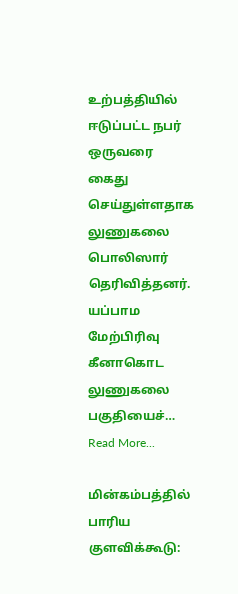உற்பத்தியில் ஈடுப்பட்ட நபர் ஒருவரை கைது செய்துள்ளதாக லுணுகலை பொலிஸார் தெரிவித்தனர். யப்பாம மேற்பிரிவு கீனாகொட லுணுகலை பகுதியைச்…
Read More...

மின்கம்பத்தில் பாரிய குளவிக்கூடு: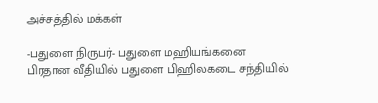அச்சத்தில் மக்கள்

-பதுளை நிருபர்- பதுளை மஹியங்கனை பிரதான வீதியில் பதுளை பிஹிலகடை சந்தியில்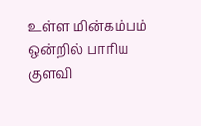உள்ள மின்கம்பம் ஒன்றில் பாரிய குளவி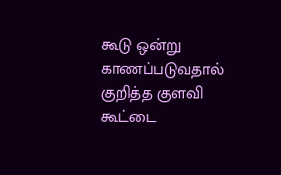கூடு ஒன்று காணப்படுவதால் குறித்த குளவி கூட்டை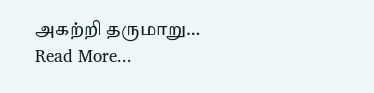அகற்றி தருமாறு…
Read More...